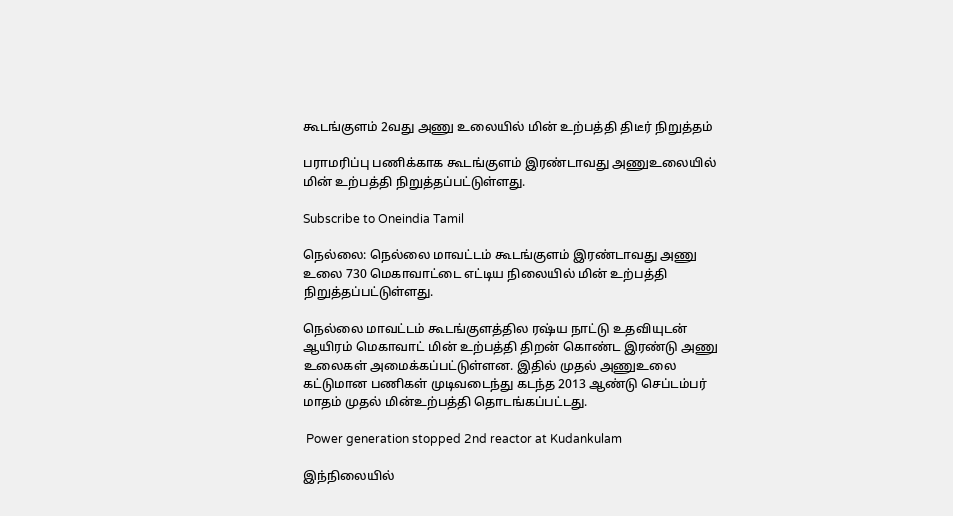கூடங்குளம் 2வது அணு உலையில் மின் உற்பத்தி திடீர் நிறுத்தம்

பராமரிப்பு பணிக்காக கூடங்குளம் இரண்டாவது அணுஉலையில் மின் உற்பத்தி நிறுத்தப்பட்டுள்ளது.

Subscribe to Oneindia Tamil

நெல்லை: நெல்லை மாவட்டம் கூடங்குளம் இரண்டாவது அணு உலை 730 மெகாவாட்டை எட்டிய நிலையில் மின் உற்பத்தி நிறுத்தப்பட்டுள்ளது.

நெல்லை மாவட்டம் கூடங்குளத்தில ரஷ்ய நாட்டு உதவியுடன் ஆயிரம் மெகாவாட் மின் உற்பத்தி திறன் கொண்ட இரண்டு அணு உலைகள் அமைக்கப்பட்டுள்ளன. இதில் முதல் அணுஉலை கட்டுமான பணிகள் முடிவடைந்து கடந்த 2013 ஆண்டு செப்டம்பர் மாதம் முதல் மின்உற்பத்தி தொடங்கப்பட்டது.

 Power generation stopped 2nd reactor at Kudankulam

இந்நிலையில்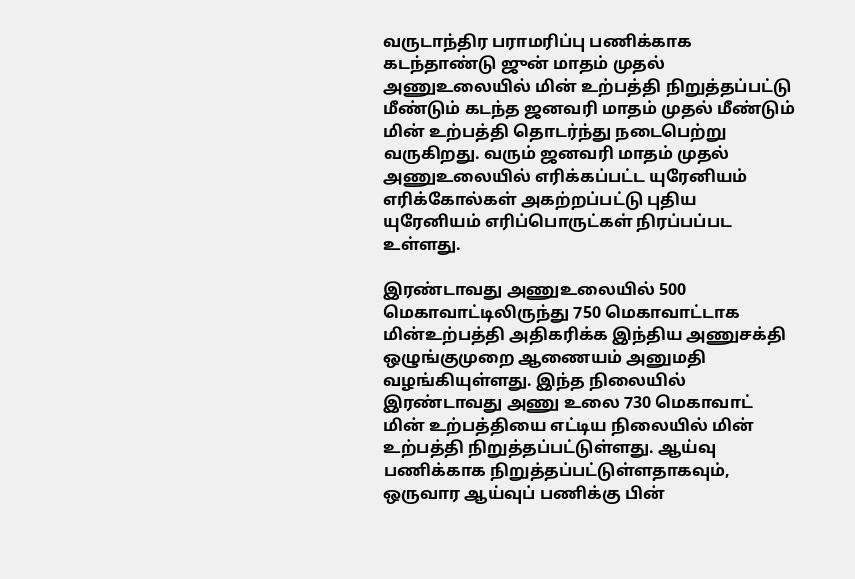வருடாந்திர பராமரிப்பு பணிக்காக கடந்தாண்டு ஜுன் மாதம் முதல் அணுஉலையில் மின் உற்பத்தி நிறுத்தப்பட்டு மீண்டும் கடந்த ஜனவரி மாதம் முதல் மீண்டும் மின் உற்பத்தி தொடர்ந்து நடைபெற்று வருகிறது. வரும் ஜனவரி மாதம் முதல் அணுஉலையில் எரிக்கப்பட்ட யுரேனியம் எரிக்கோல்கள் அகற்றப்பட்டு புதிய யுரேனியம் எரிப்பொருட்கள் நிரப்பப்பட உள்ளது.

இரண்டாவது அணுஉலையில் 500 மெகாவாட்டிலிருந்து 750 மெகாவாட்டாக மின்உற்பத்தி அதிகரிக்க இந்திய அணுசக்தி ஒழுங்குமுறை ஆணையம் அனுமதி வழங்கியுள்ளது. இந்த நிலையில் இரண்டாவது அணு உலை 730 மெகாவாட் மின் உற்பத்தியை எட்டிய நிலையில் மின் உற்பத்தி நிறுத்தப்பட்டுள்ளது. ஆய்வு பணிக்காக நிறுத்தப்பட்டுள்ளதாகவும், ஒருவார ஆய்வுப் பணிக்கு பின்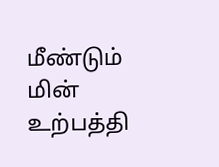மீண்டும் மின் உற்பத்தி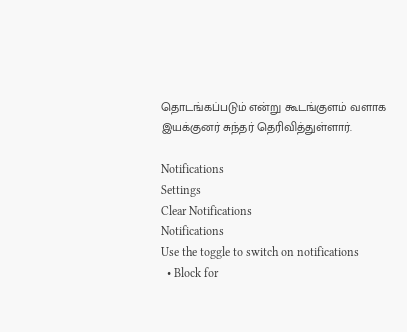தொடங்கப்படும் என்று கூடங்குளம் வளாக இயக்குனர் சுந்தர் தெரிவித்துள்ளார்.

Notifications
Settings
Clear Notifications
Notifications
Use the toggle to switch on notifications
  • Block for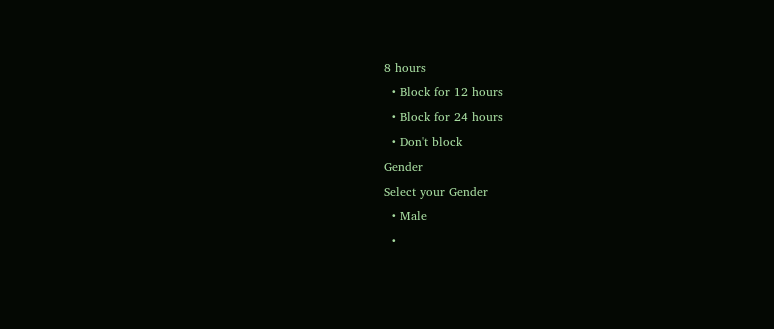8 hours
  • Block for 12 hours
  • Block for 24 hours
  • Don't block
Gender
Select your Gender
  • Male
  •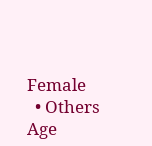Female
  • Others
Age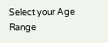Select your Age Range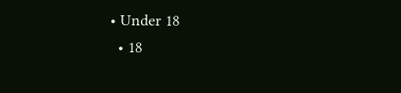• Under 18
  • 18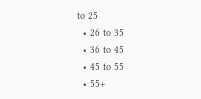to 25
  • 26 to 35
  • 36 to 45
  • 45 to 55
  • 55+